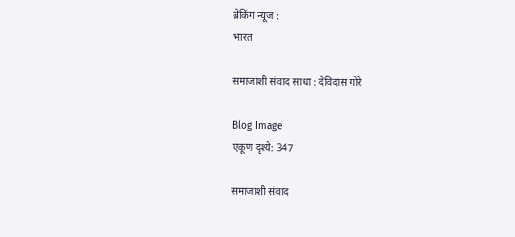ब्रेकिंग न्यूज :
भारत

समाजाशी संवाद साधा : देविदास गोरे

Blog Image
एकूण दृश्ये: 347

समाजाशी संवाद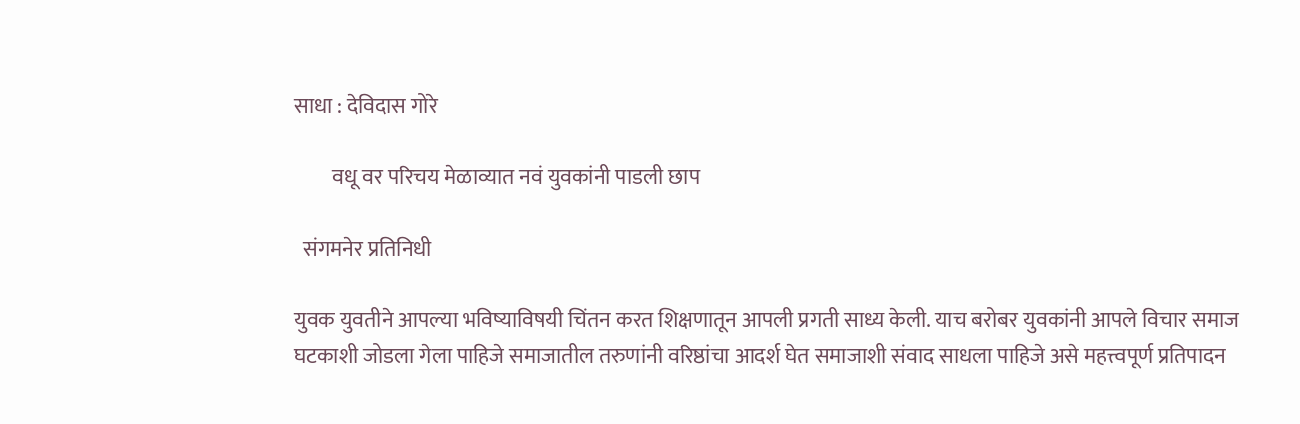साधा : देविदास गोरे

         वधू वर परिचय मेळाव्यात नवं युवकांनी पाडली छाप

  संगमनेर प्रतिनिधी

युवक युवतीने आपल्या भविष्याविषयी चिंतन करत शिक्षणातून आपली प्रगती साध्य केली. याच बरोबर युवकांनी आपले विचार समाज घटकाशी जोडला गेला पाहिजे समाजातील तरुणांनी वरिष्ठांचा आदर्श घेत समाजाशी संवाद साधला पाहिजे असे महत्त्वपूर्ण प्रतिपादन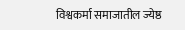विश्वकर्मा समाजातील ज्येष्ठ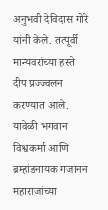अनुभवी देविदास गोरे यांनी केले. तत्पूर्वी मान्यवरांच्या हस्ते दीप प्रज्ज्वलन करण्यात आले. यावेळी भगवान विश्वकर्मा आणि ब्रम्हांडनायक गजानन महाराजांच्या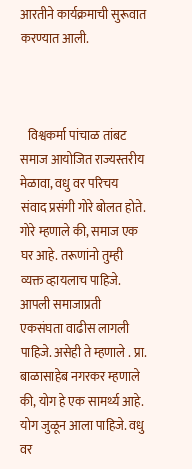आरतीने कार्यक्रमाची सुरूवात करण्यात आली.



   विश्वकर्मा पांचाळ तांबट समाज आयोजित राज्यस्तरीय मेळावा, वधु वर परिचय संवाद प्रसंगी गोरे बोलत होते. गोरे म्हणाले की, समाज एक घर आहे. तरूणांनो तुम्ही व्यक्त व्हायलाच पाहिजे. आपली समाजाप्रती एकसंघता वाढीस लागली पाहिजे. असेही ते म्हणाले . प्रा. बाळासाहेब नगरकर म्हणाले की, योग हे एक सामर्थ्य आहे. योग जुळून आला पाहिजे. वधु वर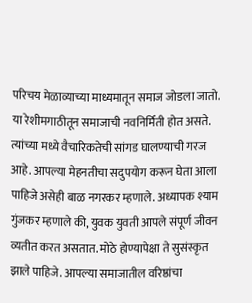परिचय मेळाव्याच्या माध्यमातून समाज जोडला जातो. या रेशीमगाठीतून समाजाची नवनिर्मिती होत असते. त्यांच्या मध्ये वैचारिकतेची सांगड घालण्याची गरज आहे. आपल्या मेहनतीचा सदुपयोग करून घेता आला पाहिजे असेही बाळ नगरकर म्हणाले. अध्यापक श्याम गुंजकर म्हणाले की, युवक युवती आपले संपूर्ण जीवन व्यतीत करत असतात. मोठे होण्यापेक्षा ते सुसंस्कृत झाले पाहिजे. आपल्या समाजातील वरिष्ठांचा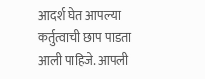आदर्श घेत आपल्या कर्तुत्वाची छाप पाडता आली पाहिजे. आपली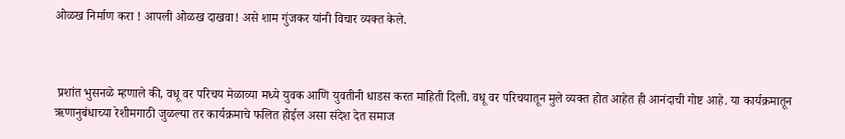ओळख निर्माण करा ! आपली ओळख दाखवा! असे शाम गुंजकर यांनी विचार व्यक्त केले.



 प्रशांत भुसनळे म्हणाले की, वधू वर परिचय मेळाव्या मध्ये युवक आणि युवतीनी धाडस करत माहिती दिली. वधू वर परिचयातून मुले व्यक्त होत आहेत ही आनंदाची गोष्ट आहे. या कार्यक्रमातून ऋणानुबंधाच्या रेशीमगाठी जुळल्या तर कार्यक्रमाचे फलित होईल असा संदेश देत समाज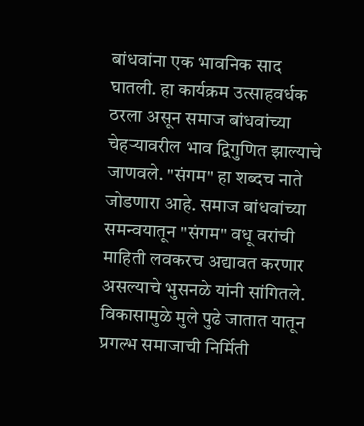बांधवांना एक भावनिक साद घातली. हा कार्यक्रम उत्साहवर्धक ठरला असून समाज बांधवांच्या चेहऱ्यावरील भाव द्विगुणित झाल्याचे जाणवले. "संगम" हा शब्दच नाते जोडणारा आहे. समाज बांधवांच्या समन्वयातून "संगम" वधू वरांची माहिती लवकरच अद्यावत करणार असल्याचे भुसनळे यांनी सांगितले. विकासामुळे मुले पुढे जातात यातून प्रगल्भ समाजाची निर्मिती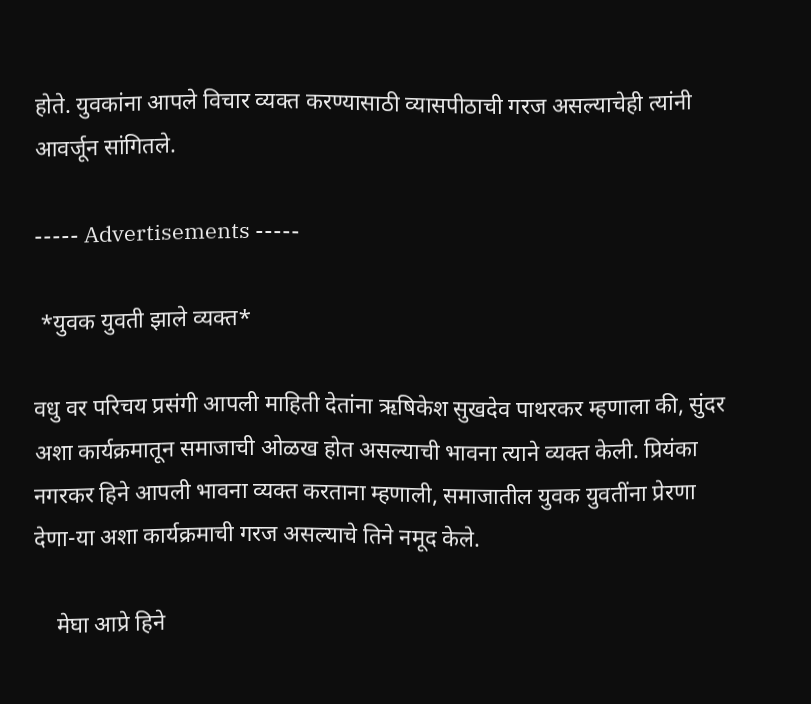होते. युवकांना आपले विचार व्यक्त करण्यासाठी व्यासपीठाची गरज असल्याचेही त्यांनी आवर्जून सांगितले.

----- Advertisements -----

 *युवक युवती झाले व्यक्त*

वधु वर परिचय प्रसंगी आपली माहिती देतांना ऋषिकेश सुखदेव पाथरकर म्हणाला की, सुंदर अशा कार्यक्रमातून समाजाची ओळख होत असल्याची भावना त्याने व्यक्त केली. प्रियंका नगरकर हिने आपली भावना व्यक्त करताना म्हणाली, समाजातील युवक युवतींना प्रेरणा देणा-या अशा कार्यक्रमाची गरज असल्याचे तिने नमूद केले.

    मेघा आप्रे हिने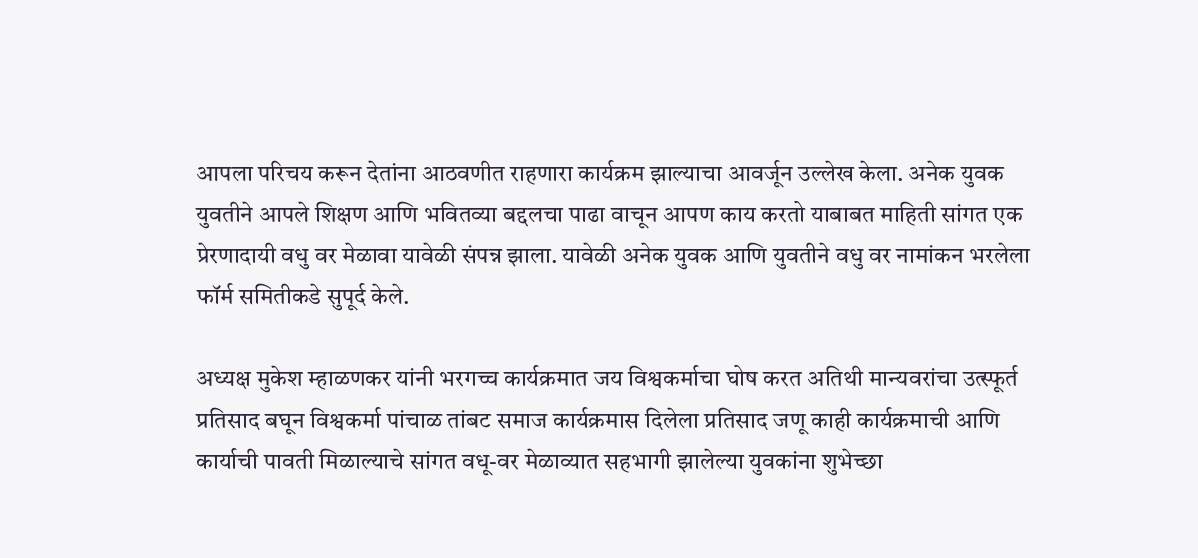आपला परिचय करून देतांना आठवणीत राहणारा कार्यक्रम झाल्याचा आवर्जून उल्लेख केला. अनेक युवक युवतीने आपले शिक्षण आणि भवितव्या बद्दलचा पाढा वाचून आपण काय करतो याबाबत माहिती सांगत एक प्रेरणादायी वधु वर मेळावा यावेळी संपन्न झाला. यावेळी अनेक युवक आणि युवतीने वधु वर नामांकन भरलेला फॉर्म समितीकडे सुपूर्द केले.

अध्यक्ष मुकेश म्हाळणकर यांनी भरगच्च कार्यक्रमात जय विश्वकर्माचा घोष करत अतिथी मान्यवरांचा उत्स्फूर्त प्रतिसाद बघून विश्वकर्मा पांचाळ तांबट समाज कार्यक्रमास दिलेला प्रतिसाद जणू काही कार्यक्रमाची आणि कार्याची पावती मिळाल्याचे सांगत वधू-वर मेळाव्यात सहभागी झालेल्या युवकांना शुभेच्छा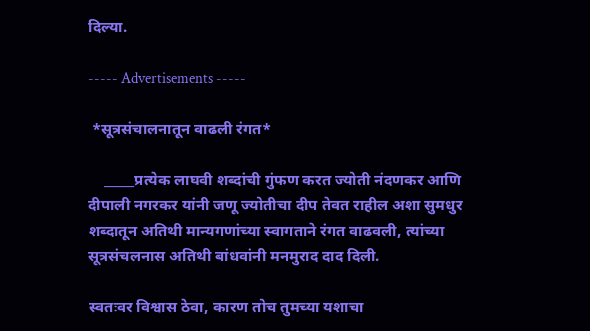दिल्या.

----- Advertisements -----

 *सूत्रसंचालनातून वाढली रंगत*

    _____प्रत्येक लाघवी शब्दांची गुंफण करत ज्योती नंदणकर आणि दीपाली नगरकर यांनी जणू ज्योतीचा दीप तेवत राहील अशा सुमधुर शब्दातून अतिथी मान्यगणांच्या स्वागताने रंगत वाढवली, त्यांच्या सूत्रसंचलनास अतिथी बांधवांनी मनमुराद दाद दिली.

स्वतःवर विश्वास ठेवा, कारण तोच तुमच्या यशाचा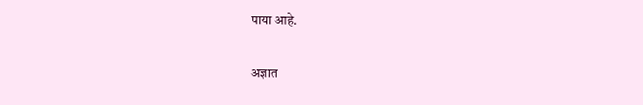पाया आहे.

अज्ञात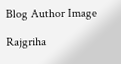Blog Author Image

Rajgriha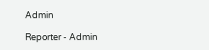Admin

Reporter - Admin